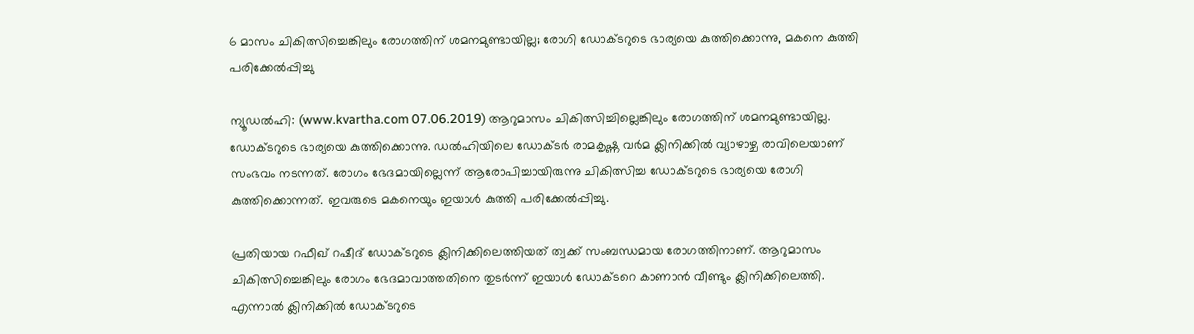6 മാസം ചികിത്സിച്ചെങ്കിലും രോഗത്തിന് ശമനമുണ്ടായില്ല; രോഗി ഡോക്ടറുടെ ഭാര്യയെ കുത്തിക്കൊന്നു, മകനെ കുത്തി പരിക്കേല്‍പ്പിച്ചു

ന്യൂഡല്‍ഹി: (www.kvartha.com 07.06.2019) ആറുമാസം ചികിത്സിച്ചില്ലെങ്കിലും രോഗത്തിന് ശമനമുണ്ടായില്ല. ഡോക്ടറുടെ ഭാര്യയെ കുത്തിക്കൊന്നു. ഡല്‍ഹിയിലെ ഡോക്ടര്‍ രാമകൃഷ്ണ വര്‍മ ക്ലിനിക്കില്‍ വ്യാഴാഴ്ച രാവിലെയാണ് സംഭവം നടന്നത്. രോഗം ഭേദമായില്ലെന്ന് ആരോപിച്ചായിരുന്നു ചികിത്സിച്ച ഡോക്ടറുടെ ഭാര്യയെ രോഗി കുത്തിക്കൊന്നത്. ഇവരുടെ മകനെയും ഇയാള്‍ കുത്തി പരിക്കേല്‍പ്പിച്ചു.

പ്രതിയായ റഫീഖ് റഷീദ് ഡോക്ടറുടെ ക്ലിനിക്കിലെത്തിയത് ത്വക്ക് സംബന്ധമായ രോഗത്തിനാണ്. ആറുമാസം ചികിത്സിച്ചെങ്കിലും രോഗം ഭേദമാവാത്തതിനെ തുടര്‍ന്ന് ഇയാള്‍ ഡോക്ടറെ കാണാന്‍ വീണ്ടും ക്ലിനിക്കിലെത്തി. എന്നാല്‍ ക്ലിനിക്കില്‍ ഡോക്ടറുടെ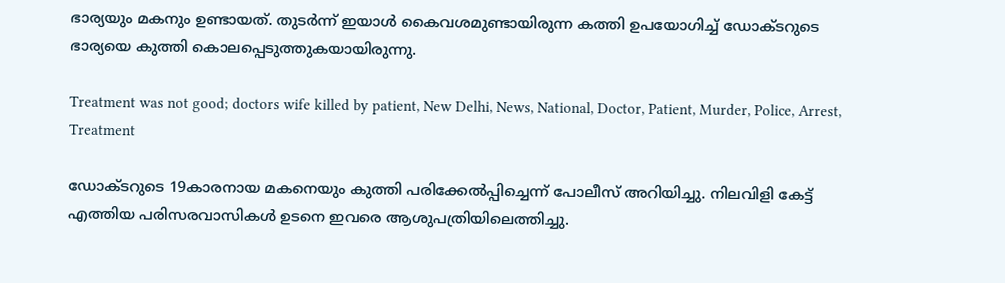ഭാര്യയും മകനും ഉണ്ടായത്. തുടര്‍ന്ന് ഇയാള്‍ കൈവശമുണ്ടായിരുന്ന കത്തി ഉപയോഗിച്ച് ഡോക്ടറുടെ ഭാര്യയെ കുത്തി കൊലപ്പെടുത്തുകയായിരുന്നു.

Treatment was not good; doctors wife killed by patient, New Delhi, News, National, Doctor, Patient, Murder, Police, Arrest, Treatment

ഡോക്ടറുടെ 19കാരനായ മകനെയും കുത്തി പരിക്കേല്‍പ്പിച്ചെന്ന് പോലീസ് അറിയിച്ചു. നിലവിളി കേട്ട് എത്തിയ പരിസരവാസികള്‍ ഉടനെ ഇവരെ ആശുപത്രിയിലെത്തിച്ചു.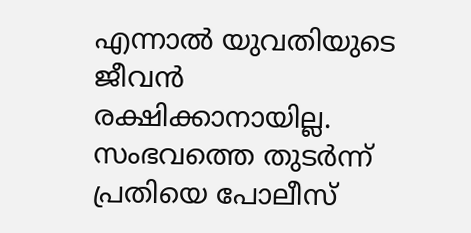എന്നാല്‍ യുവതിയുടെ ജീവന്‍ രക്ഷിക്കാനായില്ല. സംഭവത്തെ തുടര്‍ന്ന് പ്രതിയെ പോലീസ്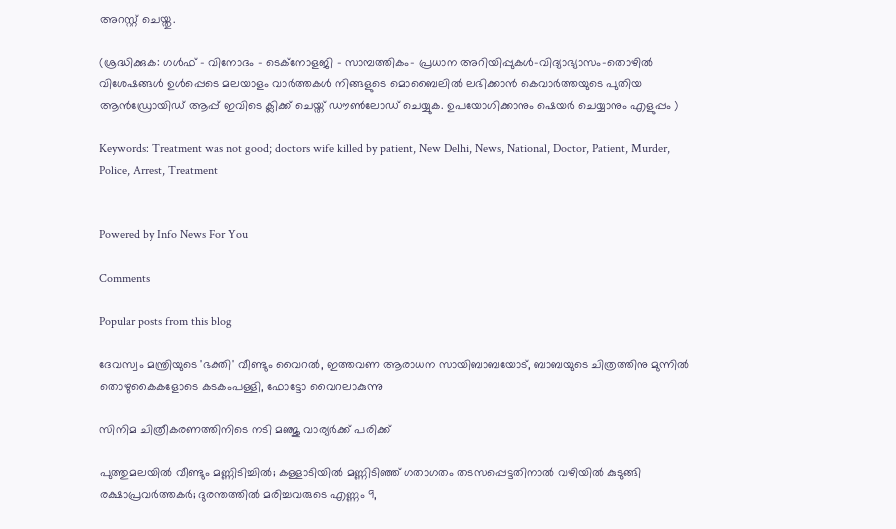അറസ്റ്റ് ചെയ്തു.

(ശ്രദ്ധിക്കുക: ഗൾഫ് - വിനോദം - ടെക്നോളജി - സാമ്പത്തികം- പ്രധാന അറിയിപ്പുകൾ-വിദ്യാഭ്യാസം-തൊഴിൽ വിശേഷങ്ങൾ ഉൾപ്പെടെ മലയാളം വാർത്തകൾ നിങ്ങളുടെ മൊബൈലിൽ ലഭിക്കാൻ കെവാർത്തയുടെ പുതിയ ആൻഡ്രോയിഡ് ആപ്പ് ഇവിടെ ക്ലിക്ക് ചെയ്ത് ഡൗൺലോഡ് ചെയ്യുക. ഉപയോഗിക്കാനും ഷെയർ ചെയ്യാനും എളുപ്പം )

Keywords: Treatment was not good; doctors wife killed by patient, New Delhi, News, National, Doctor, Patient, Murder, Police, Arrest, Treatment


Powered by Info News For You

Comments

Popular posts from this blog

ദേവസ്വം മന്ത്രിയുടെ 'ഭക്തി' വീണ്ടും വൈറല്‍, ഇത്തവണ ആരാധന സായിബാബയോട്, ബാബയുടെ ചിത്രത്തിനു മുന്നില്‍ തൊഴുകൈകളോടെ കടകംപള്ളി, ഫോട്ടോ വൈറലാകുന്നു

സിനിമ ചിത്രീകരണത്തിനിടെ നടി മഞ്ജു വാര്യര്‍ക്ക് പരിക്ക്

പുത്തുമലയില്‍ വീണ്ടും മണ്ണിടിച്ചില്‍; കള്ളാടിയില്‍ മണ്ണിടിഞ്ഞ് ഗതാഗതം തടസപ്പെട്ടതിനാല്‍ വഴിയില്‍ കുടുങ്ങി രക്ഷാപ്രവര്‍ത്തകര്‍; ദുരന്തത്തില്‍ മരിച്ചവരുടെ എണ്ണം 9,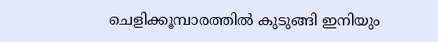ചെളിക്കൂമ്പാരത്തില്‍ കുടുങ്ങി ഇനിയും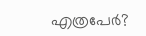എത്രപേര്‍?